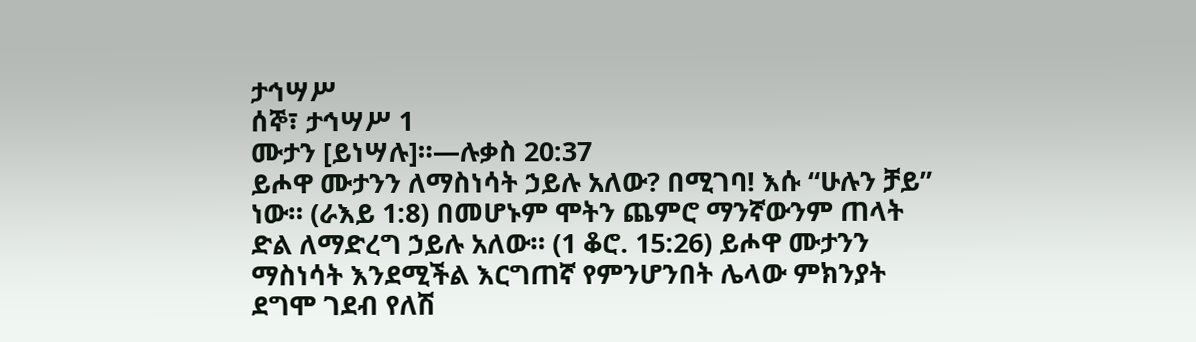ታኅሣሥ
ሰኞ፣ ታኅሣሥ 1
ሙታን [ይነሣሉ]።—ሉቃስ 20:37
ይሖዋ ሙታንን ለማስነሳት ኃይሉ አለው? በሚገባ! እሱ “ሁሉን ቻይ” ነው። (ራእይ 1:8) በመሆኑም ሞትን ጨምሮ ማንኛውንም ጠላት ድል ለማድረግ ኃይሉ አለው። (1 ቆሮ. 15:26) ይሖዋ ሙታንን ማስነሳት እንደሚችል እርግጠኛ የምንሆንበት ሌላው ምክንያት ደግሞ ገደብ የለሽ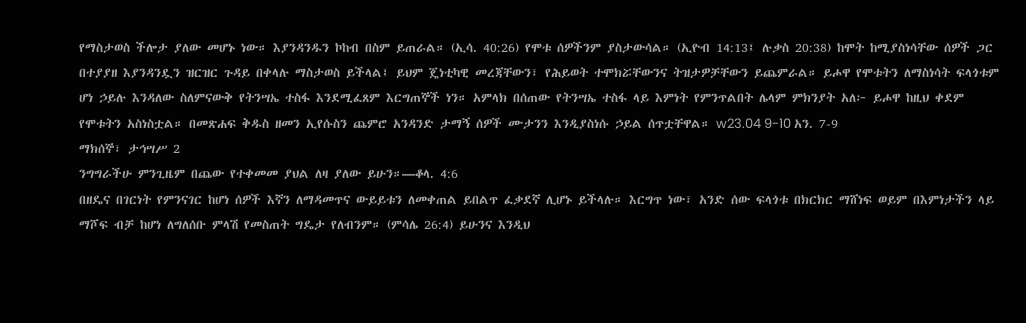የማስታወስ ችሎታ ያለው መሆኑ ነው። እያንዳንዱን ኮከብ በስም ይጠራል። (ኢሳ. 40:26) የሞቱ ሰዎችንም ያስታውሳል። (ኢዮብ 14:13፤ ሉቃስ 20:38) ከሞት ከሚያስነሳቸው ሰዎች ጋር በተያያዘ እያንዳንዷን ዝርዝር ጉዳይ በቀላሉ ማስታወስ ይችላል፤ ይህም ጄነቲካዊ መረጃቸውን፣ የሕይወት ተሞክሯቸውንና ትዝታዎቻቸውን ይጨምራል። ይሖዋ የሞቱትን ለማስነሳት ፍላጎቱም ሆነ ኃይሉ እንዳለው ስለምናውቅ የትንሣኤ ተስፋ እንደሚፈጸም እርግጠኞች ነን። አምላክ በሰጠው የትንሣኤ ተስፋ ላይ እምነት የምንጥልበት ሌላም ምክንያት አለ፦ ይሖዋ ከዚህ ቀደም የሞቱትን አስነስቷል። በመጽሐፍ ቅዱስ ዘመን ኢየሱስን ጨምሮ አንዳንድ ታማኝ ሰዎች ሙታንን እንዲያስነሱ ኃይል ሰጥቷቸዋል። w23.04 9-10 አን. 7-9
ማክሰኞ፣ ታኅሣሥ 2
ንግግራችሁ ምንጊዜም በጨው የተቀመመ ያህል ለዛ ያለው ይሁን።—ቆላ. 4:6
በዘዴና በገርነት የምንናገር ከሆነ ሰዎች እኛን ለማዳመጥና ውይይቱን ለመቀጠል ይበልጥ ፈቃደኛ ሊሆኑ ይችላሉ። እርግጥ ነው፣ አንድ ሰው ፍላጎቱ በክርክር ማሸነፍ ወይም በእምነታችን ላይ ማሾፍ ብቻ ከሆነ ለግለሰቡ ምላሽ የመስጠት ግዴታ የለብንም። (ምሳሌ 26:4) ይሁንና እንዲህ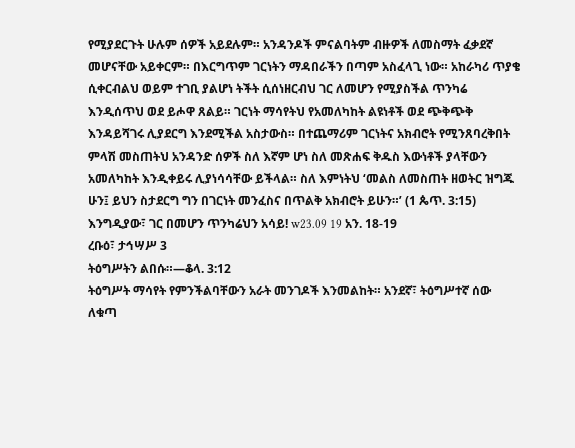የሚያደርጉት ሁሉም ሰዎች አይደሉም። አንዳንዶች ምናልባትም ብዙዎች ለመስማት ፈቃደኛ መሆናቸው አይቀርም። በእርግጥም ገርነትን ማዳበራችን በጣም አስፈላጊ ነው። አከራካሪ ጥያቄ ሲቀርብልህ ወይም ተገቢ ያልሆነ ትችት ሲሰነዘርብህ ገር ለመሆን የሚያስችል ጥንካሬ እንዲሰጥህ ወደ ይሖዋ ጸልይ። ገርነት ማሳየትህ የአመለካከት ልዩነቶች ወደ ጭቅጭቅ እንዳይሻገሩ ሊያደርግ እንደሚችል አስታውስ። በተጨማሪም ገርነትና አክብሮት የሚንጸባረቅበት ምላሽ መስጠትህ አንዳንድ ሰዎች ስለ እኛም ሆነ ስለ መጽሐፍ ቅዱስ እውነቶች ያላቸውን አመለካከት እንዲቀይሩ ሊያነሳሳቸው ይችላል። ስለ እምነትህ ‘መልስ ለመስጠት ዘወትር ዝግጁ ሁን፤ ይህን ስታደርግ ግን በገርነት መንፈስና በጥልቅ አክብሮት ይሁን።’ (1 ጴጥ. 3:15) እንግዲያው፣ ገር በመሆን ጥንካሬህን አሳይ! w23.09 19 አን. 18-19
ረቡዕ፣ ታኅሣሥ 3
ትዕግሥትን ልበሱ።—ቆላ. 3:12
ትዕግሥት ማሳየት የምንችልባቸውን አራት መንገዶች እንመልከት። አንደኛ፣ ትዕግሥተኛ ሰው ለቁጣ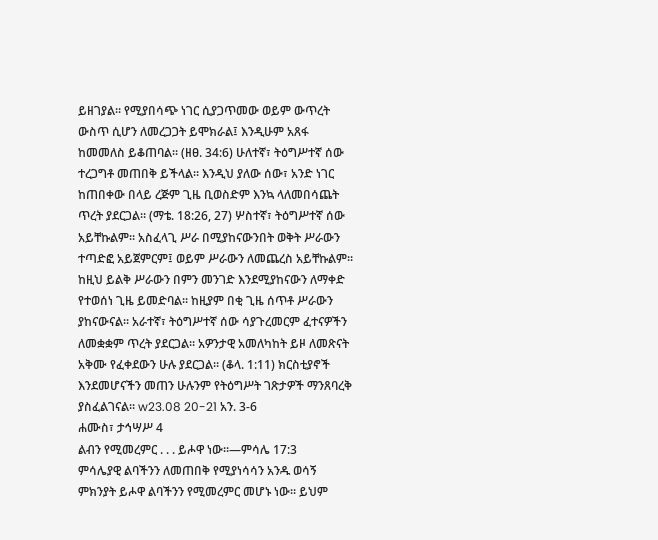ይዘገያል። የሚያበሳጭ ነገር ሲያጋጥመው ወይም ውጥረት ውስጥ ሲሆን ለመረጋጋት ይሞክራል፤ እንዲሁም አጸፋ ከመመለስ ይቆጠባል። (ዘፀ. 34:6) ሁለተኛ፣ ትዕግሥተኛ ሰው ተረጋግቶ መጠበቅ ይችላል። እንዲህ ያለው ሰው፣ አንድ ነገር ከጠበቀው በላይ ረጅም ጊዜ ቢወስድም እንኳ ላለመበሳጨት ጥረት ያደርጋል። (ማቴ. 18:26, 27) ሦስተኛ፣ ትዕግሥተኛ ሰው አይቸኩልም። አስፈላጊ ሥራ በሚያከናውንበት ወቅት ሥራውን ተጣድፎ አይጀምርም፤ ወይም ሥራውን ለመጨረስ አይቸኩልም። ከዚህ ይልቅ ሥራውን በምን መንገድ እንደሚያከናውን ለማቀድ የተወሰነ ጊዜ ይመድባል። ከዚያም በቂ ጊዜ ሰጥቶ ሥራውን ያከናውናል። አራተኛ፣ ትዕግሥተኛ ሰው ሳያጉረመርም ፈተናዎችን ለመቋቋም ጥረት ያደርጋል። አዎንታዊ አመለካከት ይዞ ለመጽናት አቅሙ የፈቀደውን ሁሉ ያደርጋል። (ቆላ. 1:11) ክርስቲያኖች እንደመሆናችን መጠን ሁሉንም የትዕግሥት ገጽታዎች ማንጸባረቅ ያስፈልገናል። w23.08 20-21 አን. 3-6
ሐሙስ፣ ታኅሣሥ 4
ልብን የሚመረምር . . . ይሖዋ ነው።—ምሳሌ 17:3
ምሳሌያዊ ልባችንን ለመጠበቅ የሚያነሳሳን አንዱ ወሳኝ ምክንያት ይሖዋ ልባችንን የሚመረምር መሆኑ ነው። ይህም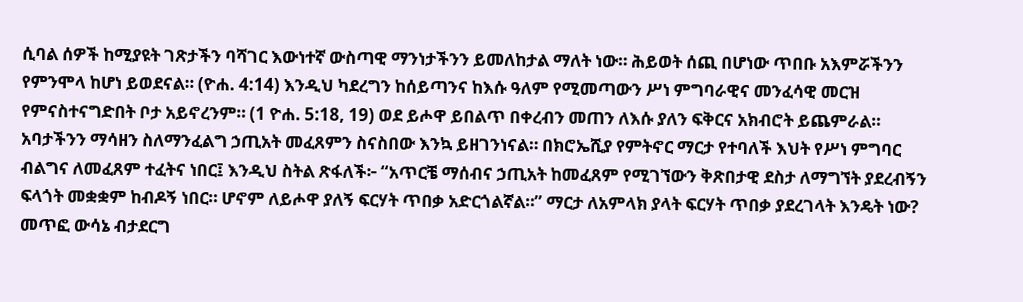ሲባል ሰዎች ከሚያዩት ገጽታችን ባሻገር እውነተኛ ውስጣዊ ማንነታችንን ይመለከታል ማለት ነው። ሕይወት ሰጪ በሆነው ጥበቡ አእምሯችንን የምንሞላ ከሆነ ይወደናል። (ዮሐ. 4:14) እንዲህ ካደረግን ከሰይጣንና ከእሱ ዓለም የሚመጣውን ሥነ ምግባራዊና መንፈሳዊ መርዝ የምናስተናግድበት ቦታ አይኖረንም። (1 ዮሐ. 5:18, 19) ወደ ይሖዋ ይበልጥ በቀረብን መጠን ለእሱ ያለን ፍቅርና አክብሮት ይጨምራል። አባታችንን ማሳዘን ስለማንፈልግ ኃጢአት መፈጸምን ስናስበው እንኳ ይዘገንነናል። በክሮኤሺያ የምትኖር ማርታ የተባለች እህት የሥነ ምግባር ብልግና ለመፈጸም ተፈትና ነበር፤ እንዲህ ስትል ጽፋለች፦ “አጥርቼ ማሰብና ኃጢአት ከመፈጸም የሚገኘውን ቅጽበታዊ ደስታ ለማግኘት ያደረብኝን ፍላጎት መቋቋም ከብዶኝ ነበር። ሆኖም ለይሖዋ ያለኝ ፍርሃት ጥበቃ አድርጎልኛል።” ማርታ ለአምላክ ያላት ፍርሃት ጥበቃ ያደረገላት እንዴት ነው? መጥፎ ውሳኔ ብታደርግ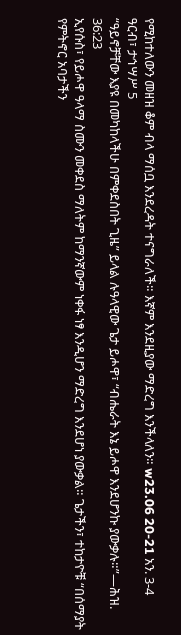የሚከተለውን መዘዝ ቆም ብላ ማሰቧ እንደረዳት ተናግራለች። እኛም እንደዚያው ማድረግ እንችላለን። w23.06 20-21 አን. 3-4
ዓርብ፣ ታኅሣሥ 5
“ዓይኖቻቸው እያዩ በመካከላችሁ በምቀደስበት ጊዜ” ይላል ሉዓላዊው ጌታ ይሖዋ፣ “ብሔራት እኔ ይሖዋ እንደሆንኩ ያውቃሉ።”—ሕዝ. 36:23
ኢየሱስ፣ የይሖዋ ዓላማ ስሙን መቀደስ ማለትም ከማንኛውም ነቀፋ ነፃ እንዲሆን ማድረግ እንደሆነ ያውቃል። ጌታችን፣ ተከታዮቹ “በሰማያት የምትኖር አባታችን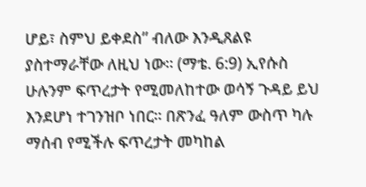ሆይ፣ ስምህ ይቀደስ” ብለው እንዲጸልዩ ያስተማራቸው ለዚህ ነው። (ማቴ. 6:9) ኢየሱስ ሁሉንም ፍጥረታት የሚመለከተው ወሳኝ ጉዳይ ይህ እንደሆነ ተገንዝቦ ነበር። በጽንፈ ዓለም ውስጥ ካሉ ማሰብ የሚችሉ ፍጥረታት መካከል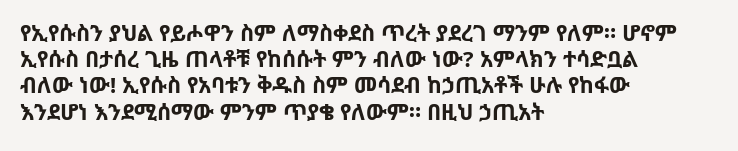የኢየሱስን ያህል የይሖዋን ስም ለማስቀደስ ጥረት ያደረገ ማንም የለም። ሆኖም ኢየሱስ በታሰረ ጊዜ ጠላቶቹ የከሰሱት ምን ብለው ነው? አምላክን ተሳድቧል ብለው ነው! ኢየሱስ የአባቱን ቅዱስ ስም መሳደብ ከኃጢአቶች ሁሉ የከፋው እንደሆነ እንደሚሰማው ምንም ጥያቄ የለውም። በዚህ ኃጢአት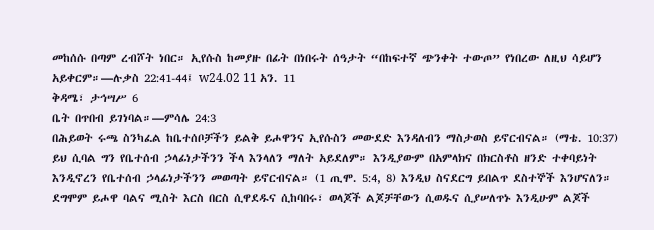መከሰሱ በጣም ረብሾት ነበር። ኢየሱስ ከመያዙ በፊት በነበሩት ሰዓታት “በከፍተኛ ጭንቀት ተውጦ” የነበረው ለዚህ ሳይሆን አይቀርም።—ሉቃስ 22:41-44፤ w24.02 11 አን. 11
ቅዳሜ፣ ታኅሣሥ 6
ቤት በጥበብ ይገነባል።—ምሳሌ 24:3
በሕይወት ሩጫ ስንካፈል ከቤተሰቦቻችን ይልቅ ይሖዋንና ኢየሱስን መውደድ እንዳለብን ማስታወስ ይኖርብናል። (ማቴ. 10:37) ይህ ሲባል ግን የቤተሰብ ኃላፊነታችንን ችላ እንላለን ማለት አይደለም። እንዲያውም በአምላክና በክርስቶስ ዘንድ ተቀባይነት እንዲኖረን የቤተሰብ ኃላፊነታችንን መወጣት ይኖርብናል። (1 ጢሞ. 5:4, 8) እንዲህ ስናደርግ ይበልጥ ደስተኞች እንሆናለን። ደግሞም ይሖዋ ባልና ሚስት እርስ በርስ ሲዋደዱና ሲከባበሩ፣ ወላጆች ልጆቻቸውን ሲወዱና ሲያሠለጥኑ እንዲሁም ልጆች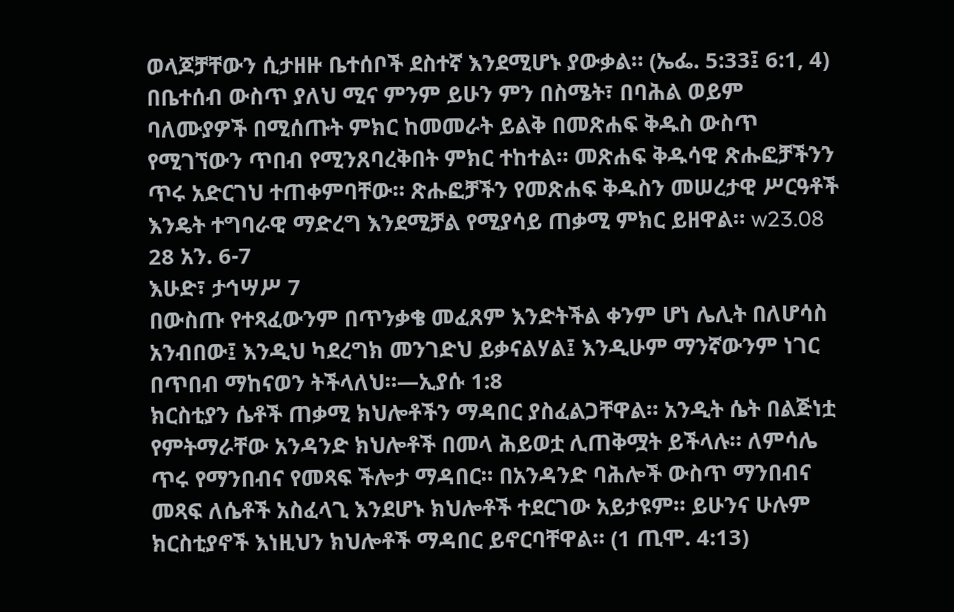ወላጆቻቸውን ሲታዘዙ ቤተሰቦች ደስተኛ እንደሚሆኑ ያውቃል። (ኤፌ. 5:33፤ 6:1, 4) በቤተሰብ ውስጥ ያለህ ሚና ምንም ይሁን ምን በስሜት፣ በባሕል ወይም ባለሙያዎች በሚሰጡት ምክር ከመመራት ይልቅ በመጽሐፍ ቅዱስ ውስጥ የሚገኘውን ጥበብ የሚንጸባረቅበት ምክር ተከተል። መጽሐፍ ቅዱሳዊ ጽሑፎቻችንን ጥሩ አድርገህ ተጠቀምባቸው። ጽሑፎቻችን የመጽሐፍ ቅዱስን መሠረታዊ ሥርዓቶች እንዴት ተግባራዊ ማድረግ እንደሚቻል የሚያሳይ ጠቃሚ ምክር ይዘዋል። w23.08 28 አን. 6-7
እሁድ፣ ታኅሣሥ 7
በውስጡ የተጻፈውንም በጥንቃቄ መፈጸም እንድትችል ቀንም ሆነ ሌሊት በለሆሳስ አንብበው፤ እንዲህ ካደረግክ መንገድህ ይቃናልሃል፤ እንዲሁም ማንኛውንም ነገር በጥበብ ማከናወን ትችላለህ።—ኢያሱ 1:8
ክርስቲያን ሴቶች ጠቃሚ ክህሎቶችን ማዳበር ያስፈልጋቸዋል። አንዲት ሴት በልጅነቷ የምትማራቸው አንዳንድ ክህሎቶች በመላ ሕይወቷ ሊጠቅሟት ይችላሉ። ለምሳሌ ጥሩ የማንበብና የመጻፍ ችሎታ ማዳበር። በአንዳንድ ባሕሎች ውስጥ ማንበብና መጻፍ ለሴቶች አስፈላጊ እንደሆኑ ክህሎቶች ተደርገው አይታዩም። ይሁንና ሁሉም ክርስቲያኖች እነዚህን ክህሎቶች ማዳበር ይኖርባቸዋል። (1 ጢሞ. 4:13)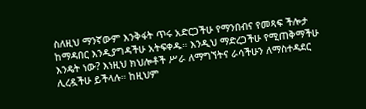ስለዚህ ማንኛውም እንቅፋት ጥሩ አድርጋችሁ የማንበብና የመጻፍ ችሎታ ከማዳበር እንዲያግዳችሁ አትፍቀዱ። እንዲህ ማድረጋችሁ የሚጠቅማችሁ እንዴት ነው? እነዚህ ክህሎቶች ሥራ ለማግኘትና ራሳችሁን ለማስተዳደር ሊረዷችሁ ይችላሉ። ከዚህም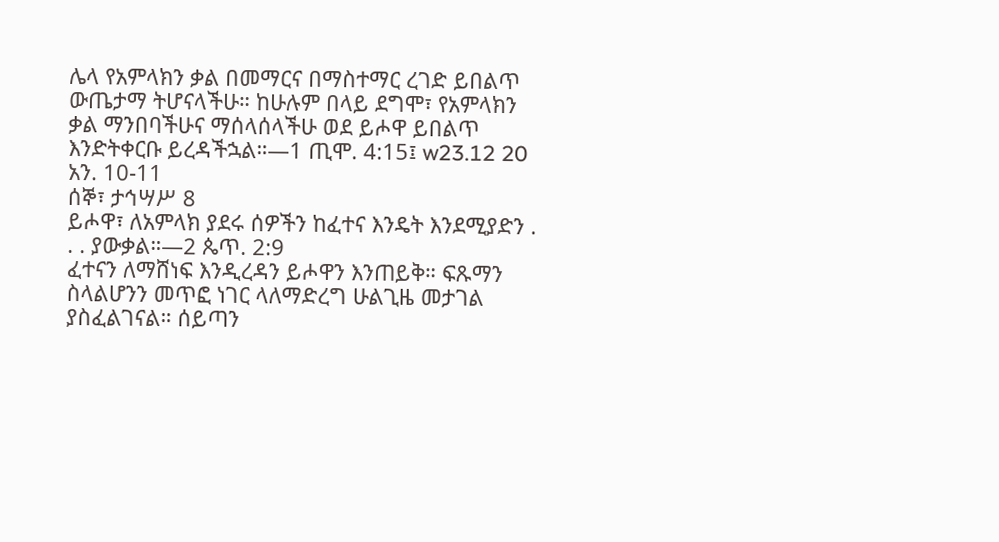ሌላ የአምላክን ቃል በመማርና በማስተማር ረገድ ይበልጥ ውጤታማ ትሆናላችሁ። ከሁሉም በላይ ደግሞ፣ የአምላክን ቃል ማንበባችሁና ማሰላሰላችሁ ወደ ይሖዋ ይበልጥ እንድትቀርቡ ይረዳችኋል።—1 ጢሞ. 4:15፤ w23.12 20 አን. 10-11
ሰኞ፣ ታኅሣሥ 8
ይሖዋ፣ ለአምላክ ያደሩ ሰዎችን ከፈተና እንዴት እንደሚያድን . . . ያውቃል።—2 ጴጥ. 2:9
ፈተናን ለማሸነፍ እንዲረዳን ይሖዋን እንጠይቅ። ፍጹማን ስላልሆንን መጥፎ ነገር ላለማድረግ ሁልጊዜ መታገል ያስፈልገናል። ሰይጣን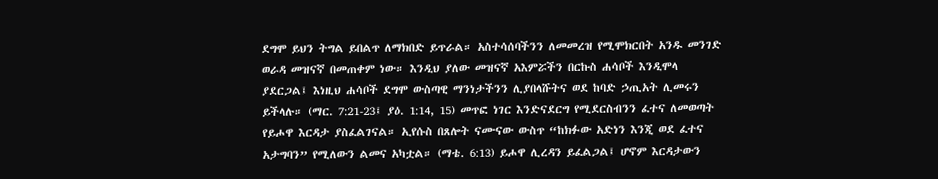ደግሞ ይህን ትግል ይበልጥ ለማክበድ ይጥራል። አስተሳሰባችንን ለመመረዝ የሚሞክርበት አንዱ መንገድ ወራዳ መዝናኛ በመጠቀም ነው። እንዲህ ያለው መዝናኛ አእምሯችን በርኩስ ሐሳቦች እንዲሞላ ያደርጋል፤ እነዚህ ሐሳቦች ደግሞ ውስጣዊ ማንነታችንን ሊያበላሹትና ወደ ከባድ ኃጢአት ሊመሩን ይችላሉ። (ማር. 7:21-23፤ ያዕ. 1:14, 15) መጥፎ ነገር እንድናደርግ የሚደርስብንን ፈተና ለመወጣት የይሖዋ እርዳታ ያስፈልገናል። ኢየሱስ በጸሎት ናሙናው ውስጥ “ከክፉው አድነን እንጂ ወደ ፈተና አታግባን” የሚለውን ልመና አካቷል። (ማቴ. 6:13) ይሖዋ ሊረዳን ይፈልጋል፤ ሆኖም እርዳታውን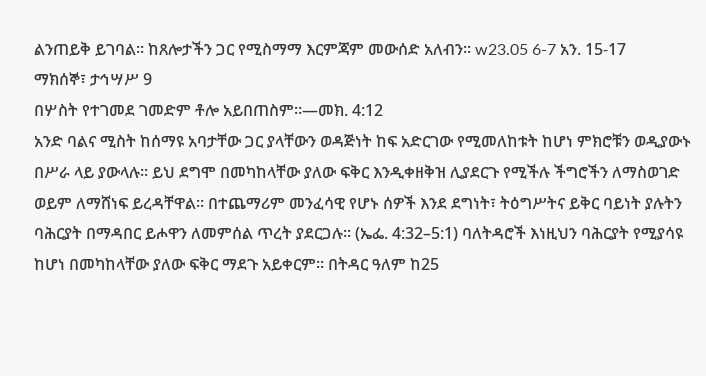ልንጠይቅ ይገባል። ከጸሎታችን ጋር የሚስማማ እርምጃም መውሰድ አለብን። w23.05 6-7 አን. 15-17
ማክሰኞ፣ ታኅሣሥ 9
በሦስት የተገመደ ገመድም ቶሎ አይበጠስም።—መክ. 4:12
አንድ ባልና ሚስት ከሰማዩ አባታቸው ጋር ያላቸውን ወዳጅነት ከፍ አድርገው የሚመለከቱት ከሆነ ምክሮቹን ወዲያውኑ በሥራ ላይ ያውላሉ። ይህ ደግሞ በመካከላቸው ያለው ፍቅር እንዲቀዘቅዝ ሊያደርጉ የሚችሉ ችግሮችን ለማስወገድ ወይም ለማሸነፍ ይረዳቸዋል። በተጨማሪም መንፈሳዊ የሆኑ ሰዎች እንደ ደግነት፣ ትዕግሥትና ይቅር ባይነት ያሉትን ባሕርያት በማዳበር ይሖዋን ለመምሰል ጥረት ያደርጋሉ። (ኤፌ. 4:32–5:1) ባለትዳሮች እነዚህን ባሕርያት የሚያሳዩ ከሆነ በመካከላቸው ያለው ፍቅር ማደጉ አይቀርም። በትዳር ዓለም ከ25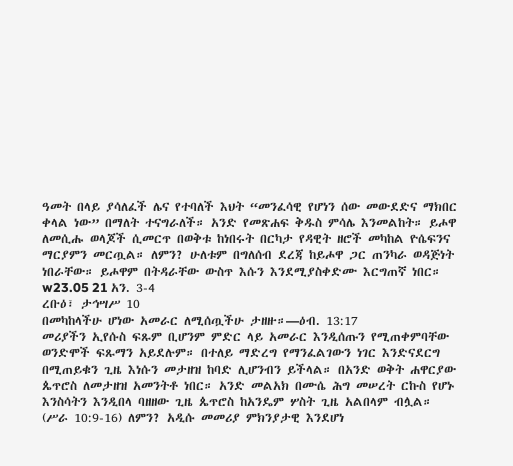ዓመት በላይ ያሳለፈች ሌና የተባለች እህት “መንፈሳዊ የሆነን ሰው መውደድና ማክበር ቀላል ነው” በማለት ተናግራለች። አንድ የመጽሐፍ ቅዱስ ምሳሌ እንመልከት። ይሖዋ ለመሲሑ ወላጆች ሲመርጥ በወቅቱ ከነበሩት በርካታ የዳዊት ዘሮች መካከል ዮሴፍንና ማርያምን መርጧል። ለምን? ሁለቱም በግለሰብ ደረጃ ከይሖዋ ጋር ጠንካራ ወዳጅነት ነበራቸው። ይሖዋም በትዳራቸው ውስጥ እሱን እንደሚያስቀድሙ እርግጠኛ ነበር። w23.05 21 አን. 3-4
ረቡዕ፣ ታኅሣሥ 10
በመካከላችሁ ሆነው አመራር ለሚሰጧችሁ ታዘዙ።—ዕብ. 13:17
መሪያችን ኢየሱስ ፍጹም ቢሆንም ምድር ላይ አመራር እንዲሰጡን የሚጠቀምባቸው ወንድሞች ፍጹማን አይደሉም። በተለይ ማድረግ የማንፈልገውን ነገር እንድናደርግ በሚጠይቁን ጊዜ እነሱን መታዘዝ ከባድ ሊሆንብን ይችላል። በአንድ ወቅት ሐዋርያው ጴጥሮስ ለመታዘዝ አመንትቶ ነበር። አንድ መልአክ በሙሴ ሕግ መሠረት ርኩስ የሆኑ እንስሳትን እንዲበላ ባዘዘው ጊዜ ጴጥሮስ ከአንዴም ሦስት ጊዜ አልበላም ብሏል። (ሥራ 10:9-16) ለምን? አዲሱ መመሪያ ምክንያታዊ እንደሆነ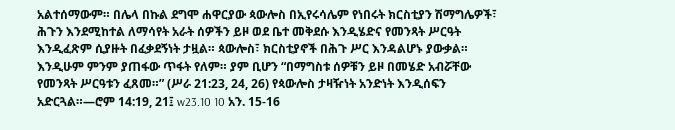አልተሰማውም። በሌላ በኩል ደግሞ ሐዋርያው ጳውሎስ በኢየሩሳሌም የነበሩት ክርስቲያን ሽማግሌዎች፣ ሕጉን እንደሚከተል ለማሳየት አራት ሰዎችን ይዞ ወደ ቤተ መቅደሱ እንዲሄድና የመንጻት ሥርዓት እንዲፈጽም ሲያዙት በፈቃደኝነት ታዟል። ጳውሎስ፣ ክርስቲያኖች በሕጉ ሥር እንዳልሆኑ ያውቃል። እንዲሁም ምንም ያጠፋው ጥፋት የለም። ያም ቢሆን “በማግስቱ ሰዎቹን ይዞ በመሄድ አብሯቸው የመንጻት ሥርዓቱን ፈጸመ።” (ሥራ 21:23, 24, 26) የጳውሎስ ታዛዥነት አንድነት እንዲሰፍን አድርጓል።—ሮም 14:19, 21፤ w23.10 10 አን. 15-16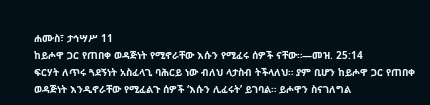ሐሙስ፣ ታኅሣሥ 11
ከይሖዋ ጋር የጠበቀ ወዳጅነት የሚኖራቸው እሱን የሚፈሩ ሰዎች ናቸው።—መዝ. 25:14
ፍርሃት ለጥሩ ጓደኝነት አስፈላጊ ባሕርይ ነው ብለህ ላታስብ ትችላለህ። ያም ቢሆን ከይሖዋ ጋር የጠበቀ ወዳጅነት እንዲኖራቸው የሚፈልጉ ሰዎች ‘እሱን ሊፈሩት’ ይገባል። ይሖዋን ስናገለግል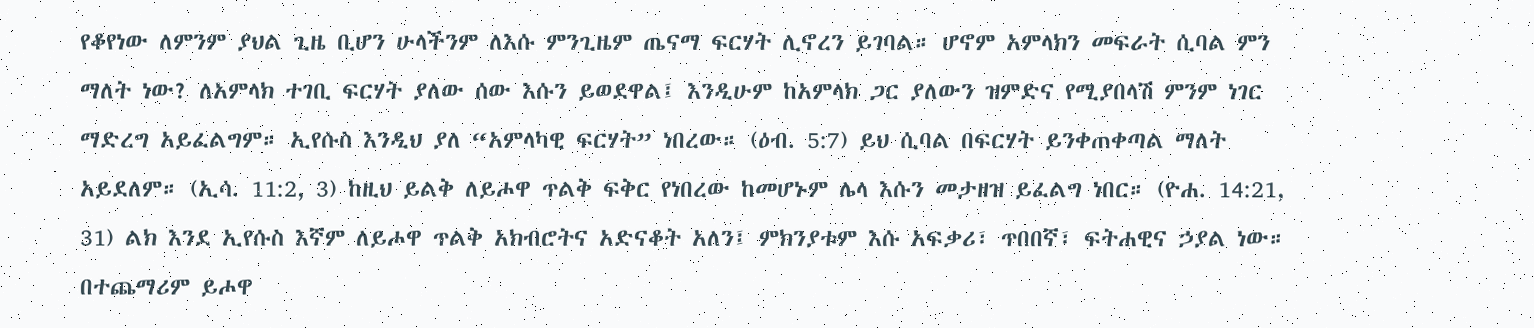የቆየነው ለምንም ያህል ጊዜ ቢሆን ሁላችንም ለእሱ ምንጊዜም ጤናማ ፍርሃት ሊኖረን ይገባል። ሆኖም አምላክን መፍራት ሲባል ምን ማለት ነው? ለአምላክ ተገቢ ፍርሃት ያለው ሰው እሱን ይወደዋል፤ እንዲሁም ከአምላክ ጋር ያለውን ዝምድና የሚያበላሽ ምንም ነገር ማድረግ አይፈልግም። ኢየሱስ እንዲህ ያለ “አምላካዊ ፍርሃት” ነበረው። (ዕብ. 5:7) ይህ ሲባል በፍርሃት ይንቀጠቀጣል ማለት አይደለም። (ኢሳ. 11:2, 3) ከዚህ ይልቅ ለይሖዋ ጥልቅ ፍቅር የነበረው ከመሆኑም ሌላ እሱን መታዘዝ ይፈልግ ነበር። (ዮሐ. 14:21, 31) ልክ እንደ ኢየሱስ እኛም ለይሖዋ ጥልቅ አክብሮትና አድናቆት አለን፤ ምክንያቱም እሱ አፍቃሪ፣ ጥበበኛ፣ ፍትሐዊና ኃያል ነው። በተጨማሪም ይሖዋ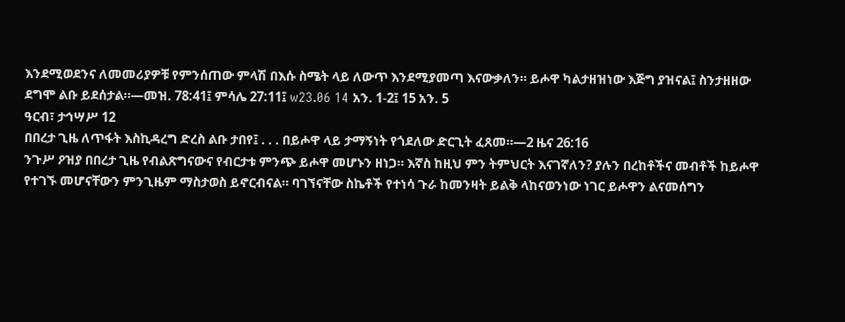እንደሚወደንና ለመመሪያዎቹ የምንሰጠው ምላሽ በእሱ ስሜት ላይ ለውጥ እንደሚያመጣ እናውቃለን። ይሖዋ ካልታዘዝነው እጅግ ያዝናል፤ ስንታዘዘው ደግሞ ልቡ ይደሰታል።—መዝ. 78:41፤ ምሳሌ 27:11፤ w23.06 14 አን. 1-2፤ 15 አን. 5
ዓርብ፣ ታኅሣሥ 12
በበረታ ጊዜ ለጥፋት እስኪዳረግ ድረስ ልቡ ታበየ፤ . . . በይሖዋ ላይ ታማኝነት የጎደለው ድርጊት ፈጸመ።—2 ዜና 26:16
ንጉሥ ዖዝያ በበረታ ጊዜ የብልጽግናውና የብርታቱ ምንጭ ይሖዋ መሆኑን ዘነጋ። እኛስ ከዚህ ምን ትምህርት እናገኛለን? ያሉን በረከቶችና መብቶች ከይሖዋ የተገኙ መሆናቸውን ምንጊዜም ማስታወስ ይኖርብናል። ባገኘናቸው ስኬቶች የተነሳ ጉራ ከመንዛት ይልቅ ላከናወንነው ነገር ይሖዋን ልናመሰግን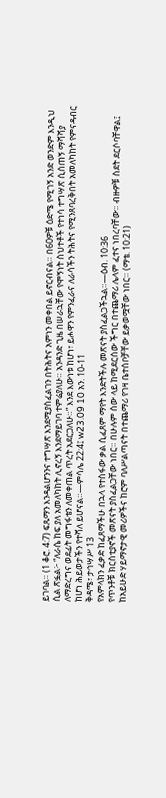ይገባል። (1 ቆሮ. 4:7) ፍጹማን እንዳልሆንንና ተግሣጽ እንደሚያስፈልገን በትሕትና አምነን መቀበል ይኖርብናል። በ60ዎቹ ዕድሜ የሚገኝ አንድ ወንድም እንዲህ ሲል ጽፏል፦ “ለራሴ ከፍ ያለ አመለካከት ሊኖረኝ እንደማይገባ ተምሬያለሁ። አንዳንድ ጊዜ በሠራኋቸው የሞኝነት ስህተቶች የተነሳ ተግሣጽ ሲሰጠኝ ማሻሻያ ለማድረግና ወደፊት መግፋቴን ለመቀጠል ጥረት አደርጋለሁ።” እንደ እውነቱ ከሆነ፣ ይሖዋን የምንፈራና ለራሳችን ትሕትና የሚንጸባረቅበት አመለካከት የምናዳብር ከሆነ ሕይወታችን የተሻለ ይሆናል።—ምሳሌ 22:4፤ w23.09 10 አን. 10-11
ቅዳሜ፣ ታኅሣሥ 13
የአምላክን ፈቃድ ከፈጸማችሁ በኋላ የተስፋው ቃል ሲፈጸም ማየት እንድትችሉ መጽናት ያስፈልጋችኋል።—ዕብ. 10:36
የጥንቶቹ ክርስቲያኖች መጽናት ያስፈልጋቸው ነበር። በሁሉም ሰው ላይ ከሚደርሰው ችግር በተጨማሪ ሌላም ፈተና ነበረባቸው። ብዙዎቹ ስደት ደርሶባቸዋል፤ ከአይሁድ ሃይማኖታዊ መሪዎችና ከሮም ባለሥልጣናት በተጨማሪ የገዛ ቤተሰቦቻቸው ይቃወሟቸው ነበር። (ማቴ. 10:21)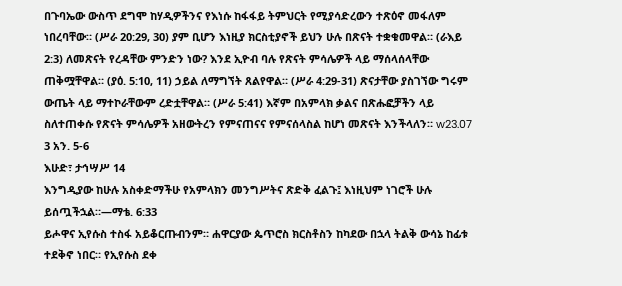በጉባኤው ውስጥ ደግሞ ከሃዲዎችንና የእነሱ ከፋፋይ ትምህርት የሚያሳድረውን ተጽዕኖ መፋለም ነበረባቸው። (ሥራ 20:29, 30) ያም ቢሆን እነዚያ ክርስቲያኖች ይህን ሁሉ በጽናት ተቋቁመዋል። (ራእይ 2:3) ለመጽናት የረዳቸው ምንድን ነው? እንደ ኢዮብ ባሉ የጽናት ምሳሌዎች ላይ ማሰላሰላቸው ጠቅሟቸዋል። (ያዕ. 5:10, 11) ኃይል ለማግኘት ጸልየዋል። (ሥራ 4:29-31) ጽናታቸው ያስገኘው ግሩም ውጤት ላይ ማተኮራቸውም ረድቷቸዋል። (ሥራ 5:41) እኛም በአምላክ ቃልና በጽሑፎቻችን ላይ ስለተጠቀሱ የጽናት ምሳሌዎች አዘውትረን የምናጠናና የምናሰላስል ከሆነ መጽናት እንችላለን። w23.07 3 አን. 5-6
እሁድ፣ ታኅሣሥ 14
እንግዲያው ከሁሉ አስቀድማችሁ የአምላክን መንግሥትና ጽድቅ ፈልጉ፤ እነዚህም ነገሮች ሁሉ ይሰጧችኋል።—ማቴ. 6:33
ይሖዋና ኢየሱስ ተስፋ አይቆርጡብንም። ሐዋርያው ጴጥሮስ ክርስቶስን ከካደው በኋላ ትልቅ ውሳኔ ከፊቱ ተደቅኖ ነበር። የኢየሱስ ደቀ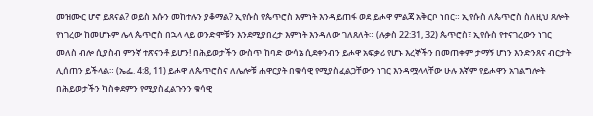መዝሙር ሆኖ ይጸናል? ወይስ እሱን መከተሉን ያቆማል? ኢየሱስ የጴጥሮስ እምነት እንዳይጠፋ ወደ ይሖዋ ምልጃ አቅርቦ ነበር። ኢየሱስ ለጴጥሮስ ስለዚህ ጸሎት የነገረው ከመሆኑም ሌላ ጴጥሮስ በኋላ ላይ ወንድሞቹን እንደሚያበረታ እምነት እንዳለው ገለጸለት። (ሉቃስ 22:31, 32) ጴጥሮስ፣ ኢየሱስ የተናገረውን ነገር መለስ ብሎ ሲያስብ ምንኛ ተጽናንቶ ይሆን! በሕይወታችን ውስጥ ከባድ ውሳኔ ሲደቀንብን ይሖዋ አፍቃሪ የሆኑ እረኞችን በመጠቀም ታማኝ ሆነን እንድንጸና ብርታት ሊሰጠን ይችላል። (ኤፌ. 4:8, 11) ይሖዋ ለጴጥሮስና ለሌሎቹ ሐዋርያት በቁሳዊ የሚያስፈልጋቸውን ነገር እንዳሟላላቸው ሁሉ እኛም የይሖዋን አገልግሎት በሕይወታችን ካስቀደምን የሚያስፈልጉንን ቁሳዊ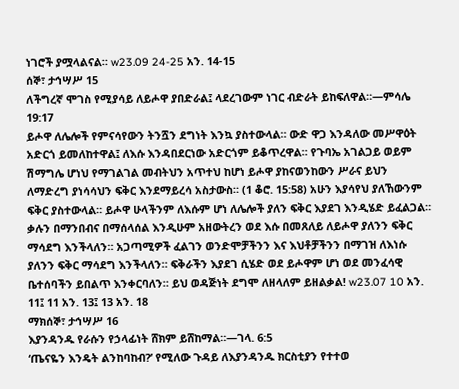ነገሮች ያሟላልናል። w23.09 24-25 አን. 14-15
ሰኞ፣ ታኅሣሥ 15
ለችግረኛ ሞገስ የሚያሳይ ለይሖዋ ያበድራል፤ ላደረገውም ነገር ብድራት ይከፍለዋል።—ምሳሌ 19:17
ይሖዋ ለሌሎች የምናሳየውን ትንሿን ደግነት እንኳ ያስተውላል። ውድ ዋጋ እንዳለው መሥዋዕት አድርጎ ይመለከተዋል፤ ለእሱ እንዳበደርነው አድርጎም ይቆጥረዋል። የጉባኤ አገልጋይ ወይም ሽማግሌ ሆነህ የማገልገል መብትህን አጥተህ ከሆነ ይሖዋ ያከናወንከውን ሥራና ይህን ለማድረግ ያነሳሳህን ፍቅር እንደማይረሳ አስታውስ። (1 ቆሮ. 15:58) አሁን እያሳየህ ያለኸውንም ፍቅር ያስተውላል። ይሖዋ ሁላችንም ለእሱም ሆነ ለሌሎች ያለን ፍቅር እያደገ እንዲሄድ ይፈልጋል። ቃሉን በማንበብና በማሰላሰል እንዲሁም አዘውትረን ወደ እሱ በመጸለይ ለይሖዋ ያለንን ፍቅር ማሳደግ እንችላለን። አጋጣሚዎች ፈልገን ወንድሞቻችንን እና እህቶቻችንን በማገዝ ለእነሱ ያለንን ፍቅር ማሳደግ እንችላለን። ፍቅራችን እያደገ ሲሄድ ወደ ይሖዋም ሆነ ወደ መንፈሳዊ ቤተሰባችን ይበልጥ እንቀርባለን። ይህ ወዳጅነት ደግሞ ለዘላለም ይዘልቃል! w23.07 10 አን. 11፤ 11 አን. 13፤ 13 አን. 18
ማክሰኞ፣ ታኅሣሥ 16
እያንዳንዱ የራሱን የኃላፊነት ሸክም ይሸከማል።—ገላ. 6:5
‘ጤናዬን እንዴት ልንከባከብ?’ የሚለው ጉዳይ ለእያንዳንዱ ክርስቲያን የተተወ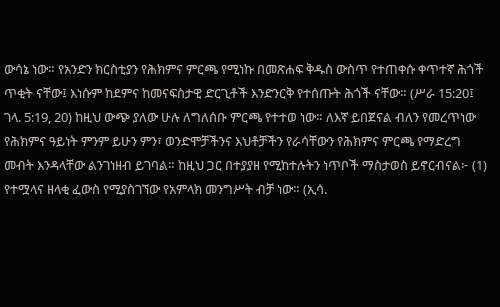ውሳኔ ነው። የአንድን ክርስቲያን የሕክምና ምርጫ የሚነኩ በመጽሐፍ ቅዱስ ውስጥ የተጠቀሱ ቀጥተኛ ሕጎች ጥቂት ናቸው፤ እነሱም ከደምና ከመናፍስታዊ ድርጊቶች እንድንርቅ የተሰጡት ሕጎች ናቸው። (ሥራ 15:20፤ ገላ. 5:19, 20) ከዚህ ውጭ ያለው ሁሉ ለግለሰቡ ምርጫ የተተወ ነው። ለእኛ ይበጀናል ብለን የመረጥነው የሕክምና ዓይነት ምንም ይሁን ምን፣ ወንድሞቻችንና እህቶቻችን የራሳቸውን የሕክምና ምርጫ የማድረግ መብት እንዳላቸው ልንገነዘብ ይገባል። ከዚህ ጋር በተያያዘ የሚከተሉትን ነጥቦች ማስታወስ ይኖርብናል፦ (1) የተሟላና ዘላቂ ፈውስ የሚያስገኘው የአምላክ መንግሥት ብቻ ነው። (ኢሳ.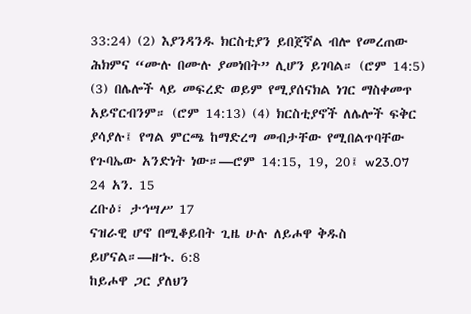33:24) (2) እያንዳንዱ ክርስቲያን ይበጀኛል ብሎ የመረጠው ሕክምና “ሙሉ በሙሉ ያመነበት” ሊሆን ይገባል። (ሮም 14:5) (3) በሌሎች ላይ መፍረድ ወይም የሚያሰናክል ነገር ማስቀመጥ አይኖርብንም። (ሮም 14:13) (4) ክርስቲያኖች ለሌሎች ፍቅር ያሳያሉ፤ የግል ምርጫ ከማድረግ መብታቸው የሚበልጥባቸው የጉባኤው አንድነት ነው።—ሮም 14:15, 19, 20፤ w23.07 24 አን. 15
ረቡዕ፣ ታኅሣሥ 17
ናዝራዊ ሆኖ በሚቆይበት ጊዜ ሁሉ ለይሖዋ ቅዱስ ይሆናል።—ዘኁ. 6:8
ከይሖዋ ጋር ያለህን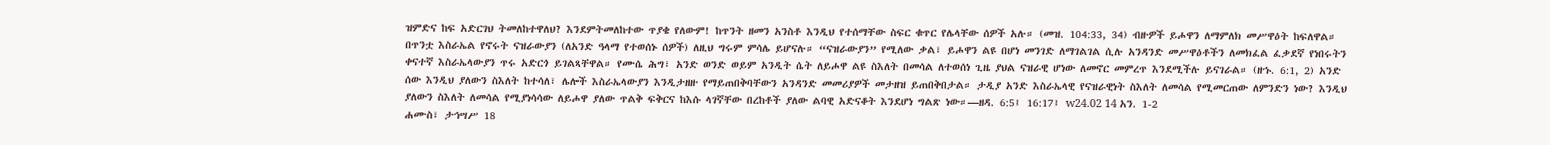ዝምድና ከፍ አድርገህ ትመለከተዋለህ? እንደምትመለከተው ጥያቄ የለውም! ከጥንት ዘመን አንስቶ እንዲህ የተሰማቸው ስፍር ቁጥር የሌላቸው ሰዎች አሉ። (መዝ. 104:33, 34) ብዙዎች ይሖዋን ለማምለክ መሥዋዕት ከፍለዋል። በጥንቷ እስራኤል የኖሩት ናዝራውያን (ለአንድ ዓላማ የተወሰኑ ሰዎች) ለዚህ ግሩም ምሳሌ ይሆናሉ። “ናዝራውያን” የሚለው ቃል፣ ይሖዋን ልዩ በሆነ መንገድ ለማገልገል ሲሉ አንዳንድ መሥዋዕቶችን ለመክፈል ፈቃደኛ የነበሩትን ቀናተኛ እስራኤላውያን ጥሩ አድርጎ ይገልጻቸዋል። የሙሴ ሕግ፣ አንድ ወንድ ወይም አንዲት ሴት ለይሖዋ ልዩ ስእለት በመሳል ለተወሰነ ጊዜ ያህል ናዝራዊ ሆነው ለመኖር መምረጥ እንደሚችሉ ይናገራል። (ዘኁ. 6:1, 2) አንድ ሰው እንዲህ ያለውን ስእለት ከተሳለ፣ ሌሎች እስራኤላውያን እንዲታዘዙ የማይጠበቅባቸውን አንዳንድ መመሪያዎች መታዘዝ ይጠበቅበታል። ታዲያ አንድ እስራኤላዊ የናዝራዊነት ስእለት ለመሳል የሚመርጠው ለምንድን ነው? እንዲህ ያለውን ስእለት ለመሳል የሚያነሳሳው ለይሖዋ ያለው ጥልቅ ፍቅርና ከእሱ ላገኛቸው በረከቶች ያለው ልባዊ አድናቆት እንደሆነ ግልጽ ነው።—ዘዳ. 6:5፤ 16:17፤ w24.02 14 አን. 1-2
ሐሙስ፣ ታኅሣሥ 18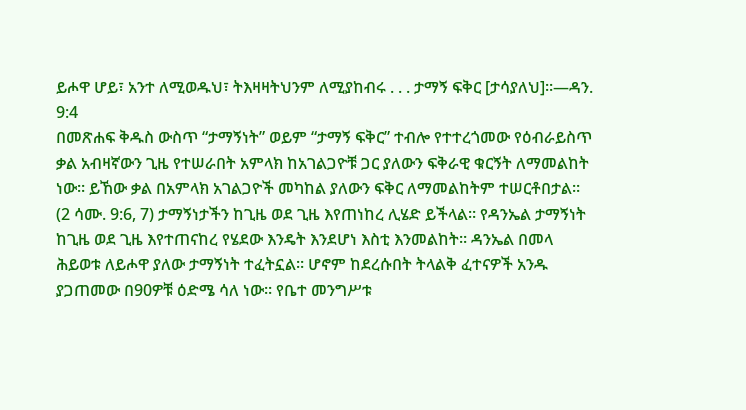ይሖዋ ሆይ፣ አንተ ለሚወዱህ፣ ትእዛዛትህንም ለሚያከብሩ . . . ታማኝ ፍቅር [ታሳያለህ]።—ዳን. 9:4
በመጽሐፍ ቅዱስ ውስጥ “ታማኝነት” ወይም “ታማኝ ፍቅር” ተብሎ የተተረጎመው የዕብራይስጥ ቃል አብዛኛውን ጊዜ የተሠራበት አምላክ ከአገልጋዮቹ ጋር ያለውን ፍቅራዊ ቁርኝት ለማመልከት ነው። ይኸው ቃል በአምላክ አገልጋዮች መካከል ያለውን ፍቅር ለማመልከትም ተሠርቶበታል። (2 ሳሙ. 9:6, 7) ታማኝነታችን ከጊዜ ወደ ጊዜ እየጠነከረ ሊሄድ ይችላል። የዳንኤል ታማኝነት ከጊዜ ወደ ጊዜ እየተጠናከረ የሄደው እንዴት እንደሆነ እስቲ እንመልከት። ዳንኤል በመላ ሕይወቱ ለይሖዋ ያለው ታማኝነት ተፈትኗል። ሆኖም ከደረሱበት ትላልቅ ፈተናዎች አንዱ ያጋጠመው በ90ዎቹ ዕድሜ ሳለ ነው። የቤተ መንግሥቱ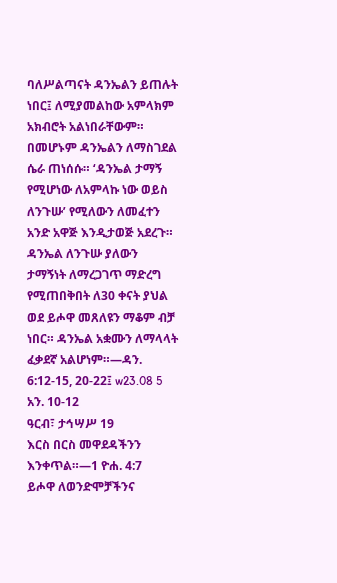ባለሥልጣናት ዳንኤልን ይጠሉት ነበር፤ ለሚያመልከው አምላክም አክብሮት አልነበራቸውም። በመሆኑም ዳንኤልን ለማስገደል ሴራ ጠነሰሱ። ‘ዳንኤል ታማኝ የሚሆነው ለአምላኩ ነው ወይስ ለንጉሡ’ የሚለውን ለመፈተን አንድ አዋጅ እንዲታወጅ አደረጉ። ዳንኤል ለንጉሡ ያለውን ታማኝነት ለማረጋገጥ ማድረግ የሚጠበቅበት ለ30 ቀናት ያህል ወደ ይሖዋ መጸለዩን ማቆም ብቻ ነበር። ዳንኤል አቋሙን ለማላላት ፈቃደኛ አልሆነም።—ዳን. 6:12-15, 20-22፤ w23.08 5 አን. 10-12
ዓርብ፣ ታኅሣሥ 19
እርስ በርስ መዋደዳችንን እንቀጥል።—1 ዮሐ. 4:7
ይሖዋ ለወንድሞቻችንና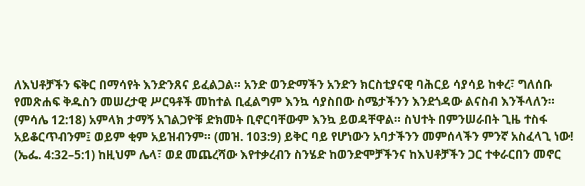ለእህቶቻችን ፍቅር በማሳየት እንድንጸና ይፈልጋል። አንድ ወንድማችን አንድን ክርስቲያናዊ ባሕርይ ሳያሳይ ከቀረ፣ ግለሰቡ የመጽሐፍ ቅዱስን መሠረታዊ ሥርዓቶች መከተል ቢፈልግም እንኳ ሳያስበው ስሜታችንን እንደጎዳው ልናስብ እንችላለን። (ምሳሌ 12:18) አምላክ ታማኝ አገልጋዮቹ ድክመት ቢኖርባቸውም እንኳ ይወዳቸዋል። ስህተት በምንሠራበት ጊዜ ተስፋ አይቆርጥብንም፤ ወይም ቂም አይዝብንም። (መዝ. 103:9) ይቅር ባይ የሆነውን አባታችንን መምሰላችን ምንኛ አስፈላጊ ነው! (ኤፌ. 4:32–5:1) ከዚህም ሌላ፣ ወደ መጨረሻው እየተቃረብን ስንሄድ ከወንድሞቻችንና ከእህቶቻችን ጋር ተቀራርበን መኖር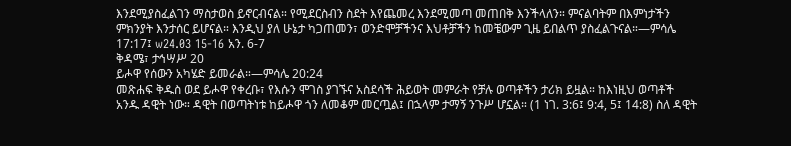እንደሚያስፈልገን ማስታወስ ይኖርብናል። የሚደርስብን ስደት እየጨመረ እንደሚመጣ መጠበቅ እንችላለን። ምናልባትም በእምነታችን ምክንያት እንታሰር ይሆናል። እንዲህ ያለ ሁኔታ ካጋጠመን፣ ወንድሞቻችንና እህቶቻችን ከመቼውም ጊዜ ይበልጥ ያስፈልጉናል።—ምሳሌ 17:17፤ w24.03 15-16 አን. 6-7
ቅዳሜ፣ ታኅሣሥ 20
ይሖዋ የሰውን አካሄድ ይመራል።—ምሳሌ 20:24
መጽሐፍ ቅዱስ ወደ ይሖዋ የቀረቡ፣ የእሱን ሞገስ ያገኙና አስደሳች ሕይወት መምራት የቻሉ ወጣቶችን ታሪክ ይዟል። ከእነዚህ ወጣቶች አንዱ ዳዊት ነው። ዳዊት በወጣትነቱ ከይሖዋ ጎን ለመቆም መርጧል፤ በኋላም ታማኝ ንጉሥ ሆኗል። (1 ነገ. 3:6፤ 9:4, 5፤ 14:8) ስለ ዳዊት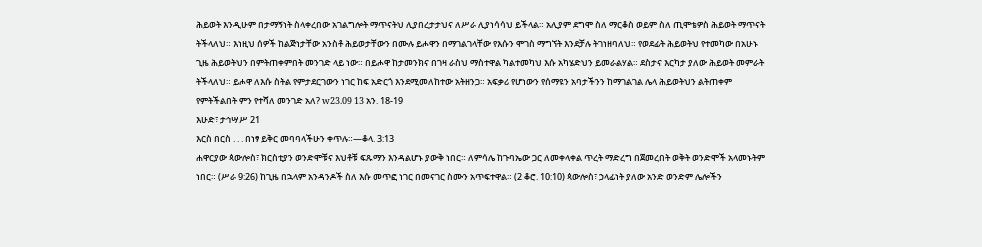ሕይወት እንዲሁም በታማኝነት ስላቀረበው አገልግሎት ማጥናትህ ሊያበረታታህና ለሥራ ሊያነሳሳህ ይችላል። አሊያም ደግሞ ስለ ማርቆስ ወይም ስለ ጢሞቴዎስ ሕይወት ማጥናት ትችላለህ። እነዚህ ሰዎች ከልጅነታቸው አንስቶ ሕይወታቸውን በሙሉ ይሖዋን በማገልገላቸው የእሱን ሞገስ ማግኘት እንደቻሉ ትገነዘባለህ። የወደፊት ሕይወትህ የተመካው በአሁኑ ጊዜ ሕይወትህን በምትጠቀምበት መንገድ ላይ ነው። በይሖዋ ከታመንክና በገዛ ራስህ ማስተዋል ካልተመካህ እሱ አካሄድህን ይመራልሃል። ደስታና እርካታ ያለው ሕይወት መምራት ትችላለህ። ይሖዋ ለእሱ ስትል የምታደርገውን ነገር ከፍ አድርጎ እንደሚመለከተው አትዘንጋ። አፍቃሪ የሆነውን የሰማዩን አባታችንን ከማገልገል ሌላ ሕይወትህን ልትጠቀም የምትችልበት ምን የተሻለ መንገድ አለ? w23.09 13 አን. 18-19
እሁድ፣ ታኅሣሥ 21
እርስ በርስ . . . በነፃ ይቅር መባባላችሁን ቀጥሉ።—ቆላ. 3:13
ሐዋርያው ጳውሎስ፣ ክርስቲያን ወንድሞቹና እህቶቹ ፍጹማን እንዳልሆኑ ያውቅ ነበር። ለምሳሌ ከጉባኤው ጋር ለመቀላቀል ጥረት ማድረግ በጀመረበት ወቅት ወንድሞች አላመኑትም ነበር። (ሥራ 9:26) ከጊዜ በኋላም አንዳንዶች ስለ እሱ መጥፎ ነገር በመናገር ስሙን አጥፍተዋል። (2 ቆሮ. 10:10) ጳውሎስ፣ ኃላፊነት ያለው አንድ ወንድም ሌሎችን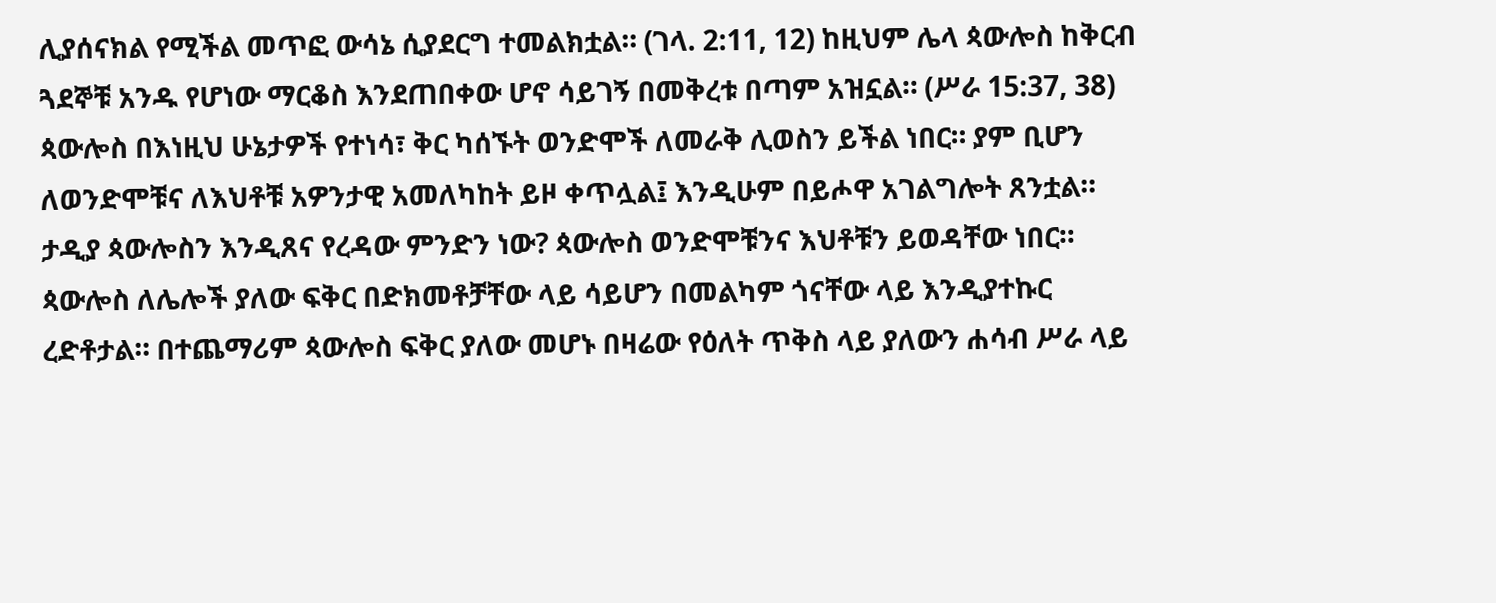ሊያሰናክል የሚችል መጥፎ ውሳኔ ሲያደርግ ተመልክቷል። (ገላ. 2:11, 12) ከዚህም ሌላ ጳውሎስ ከቅርብ ጓደኞቹ አንዱ የሆነው ማርቆስ እንደጠበቀው ሆኖ ሳይገኝ በመቅረቱ በጣም አዝኗል። (ሥራ 15:37, 38) ጳውሎስ በእነዚህ ሁኔታዎች የተነሳ፣ ቅር ካሰኙት ወንድሞች ለመራቅ ሊወስን ይችል ነበር። ያም ቢሆን ለወንድሞቹና ለእህቶቹ አዎንታዊ አመለካከት ይዞ ቀጥሏል፤ እንዲሁም በይሖዋ አገልግሎት ጸንቷል። ታዲያ ጳውሎስን እንዲጸና የረዳው ምንድን ነው? ጳውሎስ ወንድሞቹንና እህቶቹን ይወዳቸው ነበር። ጳውሎስ ለሌሎች ያለው ፍቅር በድክመቶቻቸው ላይ ሳይሆን በመልካም ጎናቸው ላይ እንዲያተኩር ረድቶታል። በተጨማሪም ጳውሎስ ፍቅር ያለው መሆኑ በዛሬው የዕለት ጥቅስ ላይ ያለውን ሐሳብ ሥራ ላይ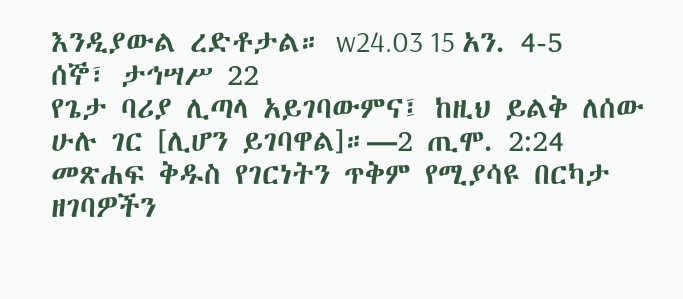እንዲያውል ረድቶታል። w24.03 15 አን. 4-5
ሰኞ፣ ታኅሣሥ 22
የጌታ ባሪያ ሊጣላ አይገባውምና፤ ከዚህ ይልቅ ለሰው ሁሉ ገር [ሊሆን ይገባዋል]።—2 ጢሞ. 2:24
መጽሐፍ ቅዱስ የገርነትን ጥቅም የሚያሳዩ በርካታ ዘገባዎችን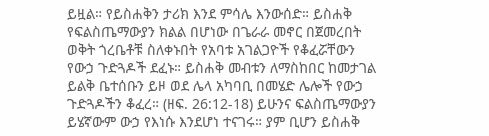ይዟል። የይስሐቅን ታሪክ እንደ ምሳሌ እንውሰድ። ይስሐቅ የፍልስጤማውያን ክልል በሆነው በጌራራ መኖር በጀመረበት ወቅት ጎረቤቶቹ ስለቀኑበት የአባቱ አገልጋዮች የቆፈሯቸውን የውኃ ጉድጓዶች ደፈኑ። ይስሐቅ መብቱን ለማስከበር ከመታገል ይልቅ ቤተሰቡን ይዞ ወደ ሌላ አካባቢ በመሄድ ሌሎች የውኃ ጉድጓዶችን ቆፈረ። (ዘፍ. 26:12-18) ይሁንና ፍልስጤማውያን ይሄኛውም ውኃ የእነሱ እንደሆነ ተናገሩ። ያም ቢሆን ይስሐቅ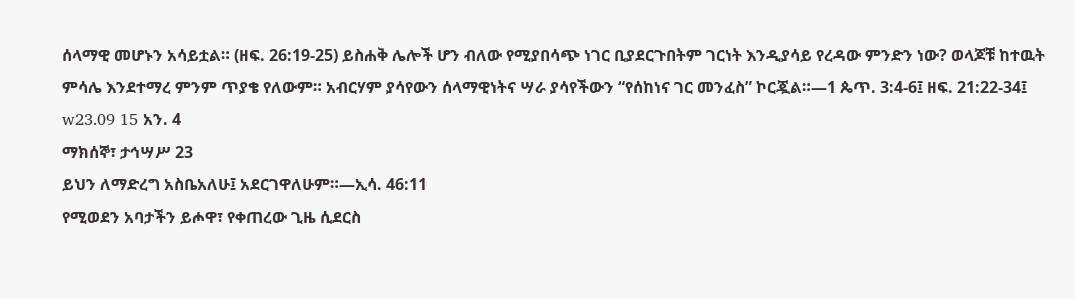ሰላማዊ መሆኑን አሳይቷል። (ዘፍ. 26:19-25) ይስሐቅ ሌሎች ሆን ብለው የሚያበሳጭ ነገር ቢያደርጉበትም ገርነት እንዲያሳይ የረዳው ምንድን ነው? ወላጆቹ ከተዉት ምሳሌ እንደተማረ ምንም ጥያቄ የለውም። አብርሃም ያሳየውን ሰላማዊነትና ሣራ ያሳየችውን “የሰከነና ገር መንፈስ” ኮርጇል።—1 ጴጥ. 3:4-6፤ ዘፍ. 21:22-34፤ w23.09 15 አን. 4
ማክሰኞ፣ ታኅሣሥ 23
ይህን ለማድረግ አስቤአለሁ፤ አደርገዋለሁም።—ኢሳ. 46:11
የሚወደን አባታችን ይሖዋ፣ የቀጠረው ጊዜ ሲደርስ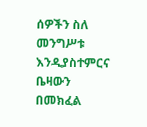ሰዎችን ስለ መንግሥቱ እንዲያስተምርና ቤዛውን በመክፈል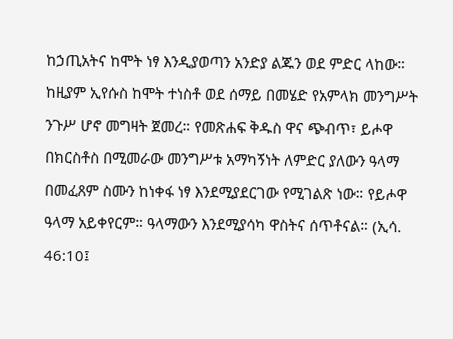ከኃጢአትና ከሞት ነፃ እንዲያወጣን አንድያ ልጁን ወደ ምድር ላከው። ከዚያም ኢየሱስ ከሞት ተነስቶ ወደ ሰማይ በመሄድ የአምላክ መንግሥት ንጉሥ ሆኖ መግዛት ጀመረ። የመጽሐፍ ቅዱስ ዋና ጭብጥ፣ ይሖዋ በክርስቶስ በሚመራው መንግሥቱ አማካኝነት ለምድር ያለውን ዓላማ በመፈጸም ስሙን ከነቀፋ ነፃ እንደሚያደርገው የሚገልጽ ነው። የይሖዋ ዓላማ አይቀየርም። ዓላማውን እንደሚያሳካ ዋስትና ሰጥቶናል። (ኢሳ. 46:10፤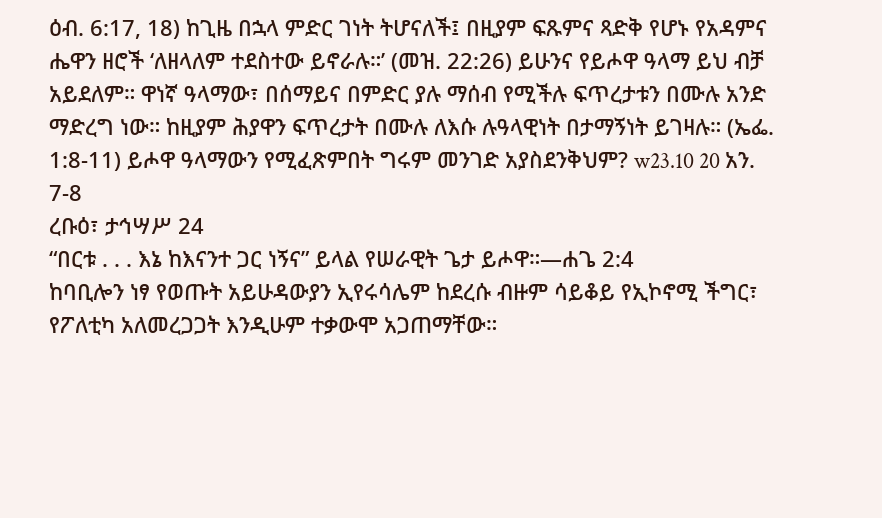ዕብ. 6:17, 18) ከጊዜ በኋላ ምድር ገነት ትሆናለች፤ በዚያም ፍጹምና ጻድቅ የሆኑ የአዳምና ሔዋን ዘሮች ‘ለዘላለም ተደስተው ይኖራሉ።’ (መዝ. 22:26) ይሁንና የይሖዋ ዓላማ ይህ ብቻ አይደለም። ዋነኛ ዓላማው፣ በሰማይና በምድር ያሉ ማሰብ የሚችሉ ፍጥረታቱን በሙሉ አንድ ማድረግ ነው። ከዚያም ሕያዋን ፍጥረታት በሙሉ ለእሱ ሉዓላዊነት በታማኝነት ይገዛሉ። (ኤፌ. 1:8-11) ይሖዋ ዓላማውን የሚፈጽምበት ግሩም መንገድ አያስደንቅህም? w23.10 20 አን. 7-8
ረቡዕ፣ ታኅሣሥ 24
“በርቱ . . . እኔ ከእናንተ ጋር ነኝና” ይላል የሠራዊት ጌታ ይሖዋ።—ሐጌ 2:4
ከባቢሎን ነፃ የወጡት አይሁዳውያን ኢየሩሳሌም ከደረሱ ብዙም ሳይቆይ የኢኮኖሚ ችግር፣ የፖለቲካ አለመረጋጋት እንዲሁም ተቃውሞ አጋጠማቸው።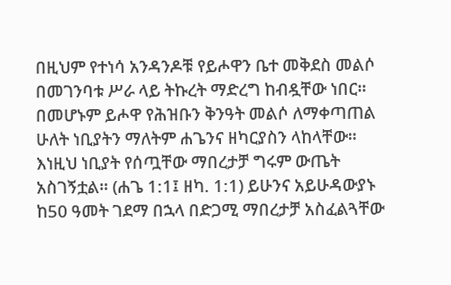በዚህም የተነሳ አንዳንዶቹ የይሖዋን ቤተ መቅደስ መልሶ በመገንባቱ ሥራ ላይ ትኩረት ማድረግ ከብዷቸው ነበር። በመሆኑም ይሖዋ የሕዝቡን ቅንዓት መልሶ ለማቀጣጠል ሁለት ነቢያትን ማለትም ሐጌንና ዘካርያስን ላከላቸው። እነዚህ ነቢያት የሰጧቸው ማበረታቻ ግሩም ውጤት አስገኝቷል። (ሐጌ 1:1፤ ዘካ. 1:1) ይሁንና አይሁዳውያኑ ከ50 ዓመት ገደማ በኋላ በድጋሚ ማበረታቻ አስፈልጓቸው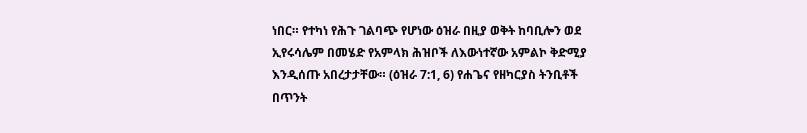ነበር። የተካነ የሕጉ ገልባጭ የሆነው ዕዝራ በዚያ ወቅት ከባቢሎን ወደ ኢየሩሳሌም በመሄድ የአምላክ ሕዝቦች ለእውነተኛው አምልኮ ቅድሚያ እንዲሰጡ አበረታታቸው። (ዕዝራ 7:1, 6) የሐጌና የዘካርያስ ትንቢቶች በጥንት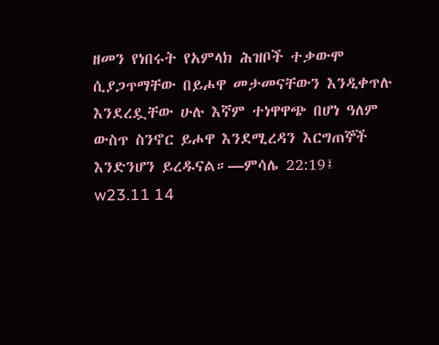ዘመን የነበሩት የአምላክ ሕዝቦች ተቃውሞ ሲያጋጥማቸው በይሖዋ መታመናቸውን እንዲቀጥሉ እንደረዷቸው ሁሉ እኛም ተነዋዋጭ በሆነ ዓለም ውስጥ ስንኖር ይሖዋ እንደሚረዳን እርግጠኞች እንድንሆን ይረዱናል።—ምሳሌ 22:19፤ w23.11 14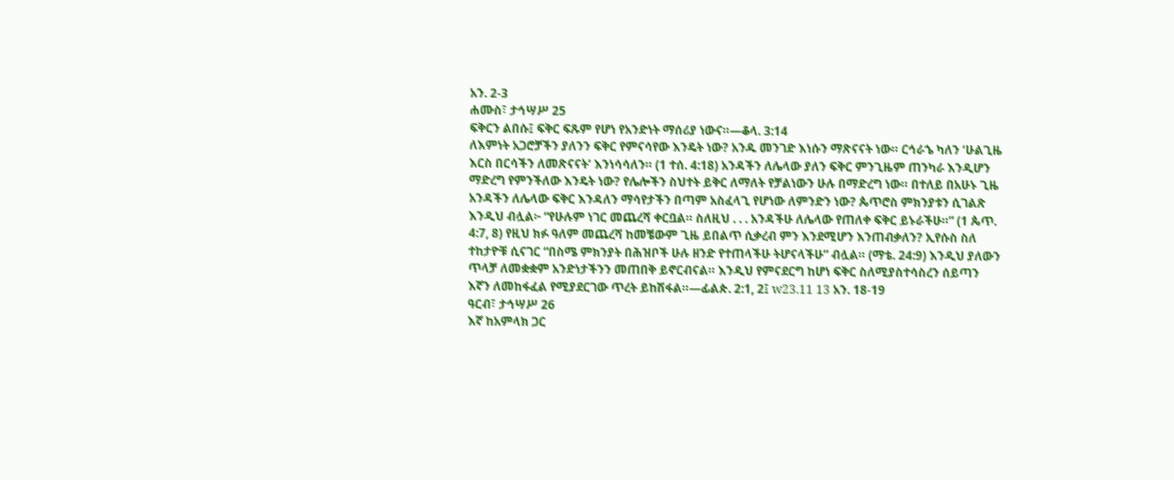አን. 2-3
ሐሙስ፣ ታኅሣሥ 25
ፍቅርን ልበሱ፤ ፍቅር ፍጹም የሆነ የአንድነት ማሰሪያ ነውና።—ቆላ. 3:14
ለእምነት አጋሮቻችን ያለንን ፍቅር የምናሳየው እንዴት ነው? አንዱ መንገድ እነሱን ማጽናናት ነው። ርኅራኄ ካለን ‘ሁልጊዜ እርስ በርሳችን ለመጽናናት’ እንነሳሳለን። (1 ተሰ. 4:18) አንዳችን ለሌላው ያለን ፍቅር ምንጊዜም ጠንካራ እንዲሆን ማድረግ የምንችለው እንዴት ነው? የሌሎችን ስህተት ይቅር ለማለት የቻልነውን ሁሉ በማድረግ ነው። በተለይ በአሁኑ ጊዜ አንዳችን ለሌላው ፍቅር እንዳለን ማሳየታችን በጣም አስፈላጊ የሆነው ለምንድን ነው? ጴጥሮስ ምክንያቱን ሲገልጽ እንዲህ ብሏል፦ “የሁሉም ነገር መጨረሻ ቀርቧል። ስለዚህ . . . አንዳችሁ ለሌላው የጠለቀ ፍቅር ይኑራችሁ።” (1 ጴጥ. 4:7, 8) የዚህ ክፉ ዓለም መጨረሻ ከመቼውም ጊዜ ይበልጥ ሲቃረብ ምን እንደሚሆን እንጠብቃለን? ኢየሱስ ስለ ተከታዮቹ ሲናገር “በስሜ ምክንያት በሕዝቦች ሁሉ ዘንድ የተጠላችሁ ትሆናላችሁ” ብሏል። (ማቴ. 24:9) እንዲህ ያለውን ጥላቻ ለመቋቋም አንድነታችንን መጠበቅ ይኖርብናል። እንዲህ የምናደርግ ከሆነ ፍቅር ስለሚያስተሳስረን ሰይጣን እኛን ለመከፋፈል የሚያደርገው ጥረት ይከሽፋል።—ፊልጵ. 2:1, 2፤ w23.11 13 አን. 18-19
ዓርብ፣ ታኅሣሥ 26
እኛ ከአምላክ ጋር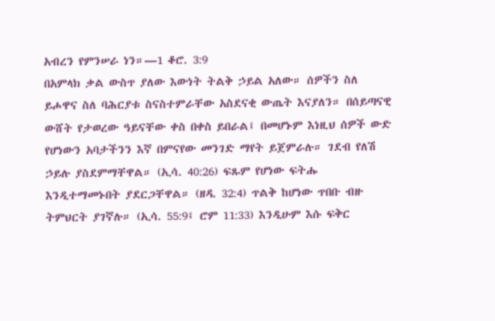አብረን የምንሠራ ነን።—1 ቆሮ. 3:9
በአምላክ ቃል ውስጥ ያለው እውነት ትልቅ ኃይል አለው። ሰዎችን ስለ ይሖዋና ስለ ባሕርያቱ ስናስተምራቸው አስደናቂ ውጤት እናያለን። በሰይጣናዊ ውሸት የታወረው ዓይናቸው ቀስ በቀስ ይበራል፤ በመሆኑም እነዚህ ሰዎች ውድ የሆነውን አባታችንን እኛ በምናየው መንገድ ማየት ይጀምራሉ። ገደብ የለሽ ኃይሉ ያስደምማቸዋል። (ኢሳ. 40:26) ፍጹም የሆነው ፍትሑ እንዲተማመኑበት ያደርጋቸዋል። (ዘዳ. 32:4) ጥልቅ ከሆነው ጥበቡ ብዙ ትምህርት ያገኛሉ። (ኢሳ. 55:9፤ ሮም 11:33) እንዲሁም እሱ ፍቅር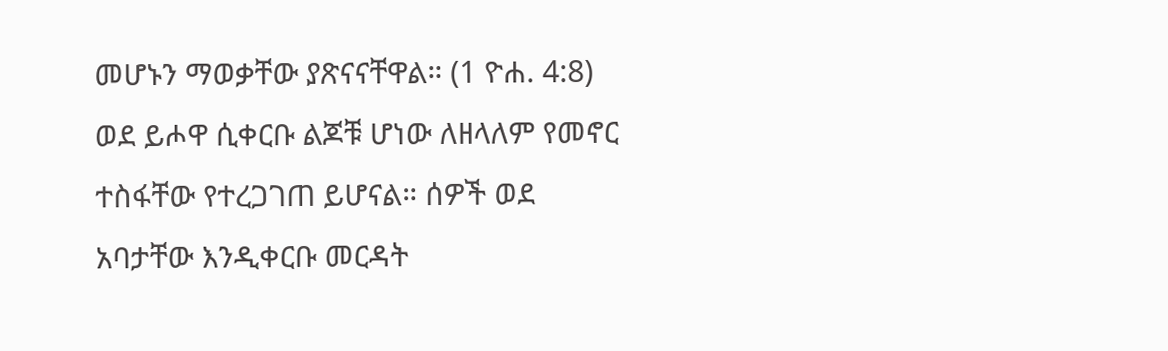መሆኑን ማወቃቸው ያጽናናቸዋል። (1 ዮሐ. 4:8) ወደ ይሖዋ ሲቀርቡ ልጆቹ ሆነው ለዘላለም የመኖር ተስፋቸው የተረጋገጠ ይሆናል። ሰዎች ወደ አባታቸው እንዲቀርቡ መርዳት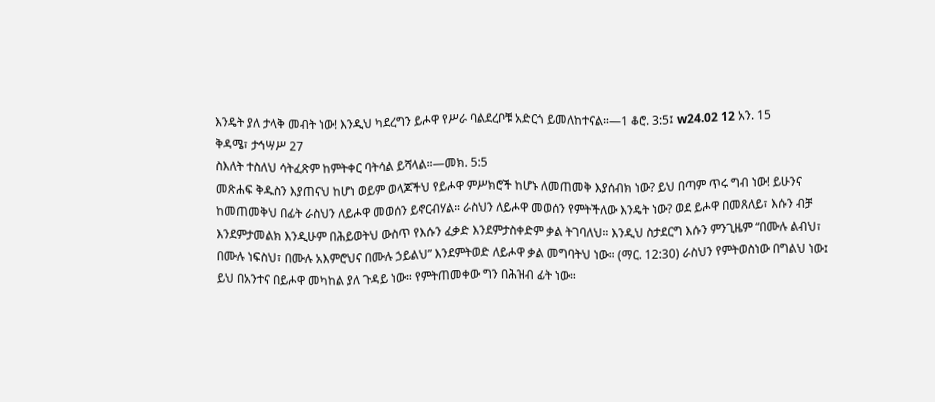እንዴት ያለ ታላቅ መብት ነው! እንዲህ ካደረግን ይሖዋ የሥራ ባልደረቦቹ አድርጎ ይመለከተናል።—1 ቆሮ. 3:5፤ w24.02 12 አን. 15
ቅዳሜ፣ ታኅሣሥ 27
ስእለት ተስለህ ሳትፈጽም ከምትቀር ባትሳል ይሻላል።—መክ. 5:5
መጽሐፍ ቅዱስን እያጠናህ ከሆነ ወይም ወላጆችህ የይሖዋ ምሥክሮች ከሆኑ ለመጠመቅ እያሰብክ ነው? ይህ በጣም ጥሩ ግብ ነው! ይሁንና ከመጠመቅህ በፊት ራስህን ለይሖዋ መወሰን ይኖርብሃል። ራስህን ለይሖዋ መወሰን የምትችለው እንዴት ነው? ወደ ይሖዋ በመጸለይ፣ እሱን ብቻ እንደምታመልክ እንዲሁም በሕይወትህ ውስጥ የእሱን ፈቃድ እንደምታስቀድም ቃል ትገባለህ። እንዲህ ስታደርግ እሱን ምንጊዜም “በሙሉ ልብህ፣ በሙሉ ነፍስህ፣ በሙሉ አእምሮህና በሙሉ ኃይልህ” እንደምትወድ ለይሖዋ ቃል መግባትህ ነው። (ማር. 12:30) ራስህን የምትወስነው በግልህ ነው፤ ይህ በአንተና በይሖዋ መካከል ያለ ጉዳይ ነው። የምትጠመቀው ግን በሕዝብ ፊት ነው።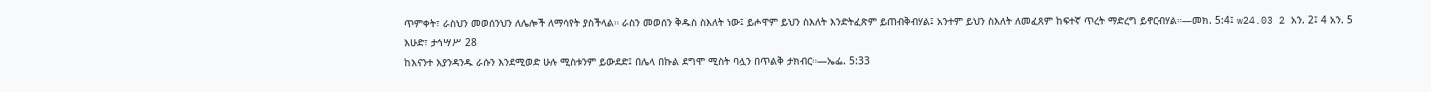ጥምቀት፣ ራስህን መወሰንህን ለሌሎች ለማሳየት ያስችላል። ራስን መወሰን ቅዱስ ስእለት ነው፤ ይሖዋም ይህን ስእለት እንድትፈጽም ይጠብቅብሃል፤ አንተም ይህን ስእለት ለመፈጸም ከፍተኛ ጥረት ማድረግ ይኖርብሃል።—መክ. 5:4፤ w24.03 2 አን. 2፤ 4 አን. 5
እሁድ፣ ታኅሣሥ 28
ከእናንተ እያንዳንዱ ራሱን እንደሚወድ ሁሉ ሚስቱንም ይውደድ፤ በሌላ በኩል ደግሞ ሚስት ባሏን በጥልቅ ታክብር።—ኤፌ. 5:33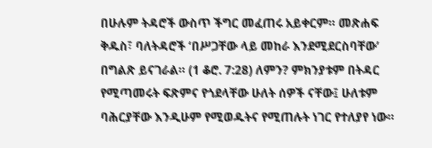በሁሉም ትዳሮች ውስጥ ችግር መፈጠሩ አይቀርም። መጽሐፍ ቅዱስ፣ ባለትዳሮች ‘በሥጋቸው ላይ መከራ እንደሚደርስባቸው’ በግልጽ ይናገራል። (1 ቆሮ. 7:28) ለምን? ምክንያቱም በትዳር የሚጣመሩት ፍጽምና የጎደላቸው ሁለት ሰዎች ናቸው፤ ሁለቱም ባሕርያቸው እንዲሁም የሚወዱትና የሚጠሉት ነገር የተለያየ ነው።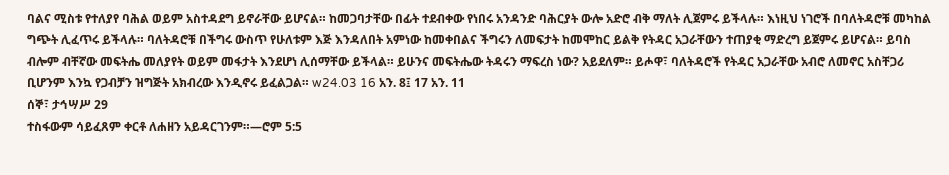ባልና ሚስቱ የተለያየ ባሕል ወይም አስተዳደግ ይኖራቸው ይሆናል። ከመጋባታቸው በፊት ተደብቀው የነበሩ አንዳንድ ባሕርያት ውሎ አድሮ ብቅ ማለት ሊጀምሩ ይችላሉ። እነዚህ ነገሮች በባለትዳሮቹ መካከል ግጭት ሊፈጥሩ ይችላሉ። ባለትዳሮቹ በችግሩ ውስጥ የሁለቱም እጅ እንዳለበት አምነው ከመቀበልና ችግሩን ለመፍታት ከመሞከር ይልቅ የትዳር አጋራቸውን ተጠያቂ ማድረግ ይጀምሩ ይሆናል። ይባስ ብሎም ብቸኛው መፍትሔ መለያየት ወይም መፋታት እንደሆነ ሊሰማቸው ይችላል። ይሁንና መፍትሔው ትዳሩን ማፍረስ ነው? አይደለም። ይሖዋ፣ ባለትዳሮች የትዳር አጋራቸው አብሮ ለመኖር አስቸጋሪ ቢሆንም እንኳ የጋብቻን ዝግጅት አክብረው እንዲኖሩ ይፈልጋል። w24.03 16 አን. 8፤ 17 አን. 11
ሰኞ፣ ታኅሣሥ 29
ተስፋውም ሳይፈጸም ቀርቶ ለሐዘን አይዳርገንም።—ሮም 5:5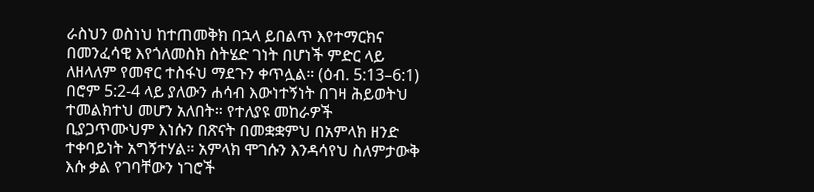ራስህን ወስነህ ከተጠመቅክ በኋላ ይበልጥ እየተማርክና በመንፈሳዊ እየጎለመስክ ስትሄድ ገነት በሆነች ምድር ላይ ለዘላለም የመኖር ተስፋህ ማደጉን ቀጥሏል። (ዕብ. 5:13–6:1) በሮም 5:2-4 ላይ ያለውን ሐሳብ እውነተኝነት በገዛ ሕይወትህ ተመልክተህ መሆን አለበት። የተለያዩ መከራዎች ቢያጋጥሙህም እነሱን በጽናት በመቋቋምህ በአምላክ ዘንድ ተቀባይነት አግኝተሃል። አምላክ ሞገሱን እንዳሳየህ ስለምታውቅ እሱ ቃል የገባቸውን ነገሮች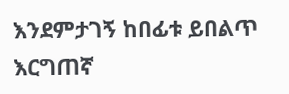እንደምታገኝ ከበፊቱ ይበልጥ እርግጠኛ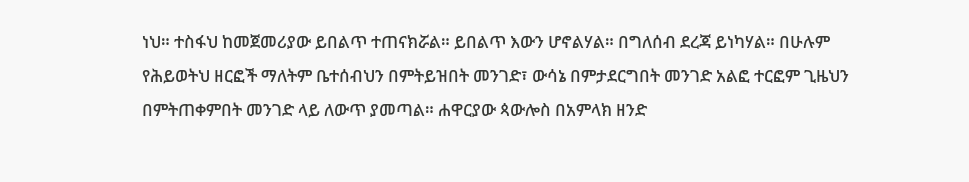ነህ። ተስፋህ ከመጀመሪያው ይበልጥ ተጠናክሯል። ይበልጥ እውን ሆኖልሃል። በግለሰብ ደረጃ ይነካሃል። በሁሉም የሕይወትህ ዘርፎች ማለትም ቤተሰብህን በምትይዝበት መንገድ፣ ውሳኔ በምታደርግበት መንገድ አልፎ ተርፎም ጊዜህን በምትጠቀምበት መንገድ ላይ ለውጥ ያመጣል። ሐዋርያው ጳውሎስ በአምላክ ዘንድ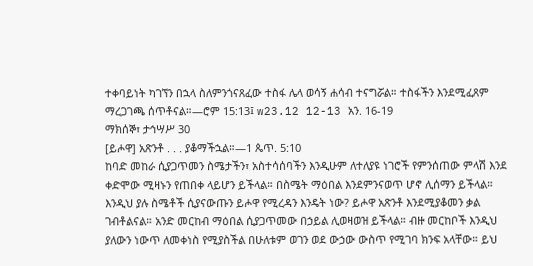ተቀባይነት ካገኘን በኋላ ስለምንጎናጸፈው ተስፋ ሌላ ወሳኝ ሐሳብ ተናግሯል። ተስፋችን እንደሚፈጸም ማረጋገጫ ሰጥቶናል።—ሮም 15:13፤ w23.12 12-13 አን. 16-19
ማክሰኞ፣ ታኅሣሥ 30
[ይሖዋ] አጽንቶ . . . ያቆማችኋል።—1 ጴጥ. 5:10
ከባድ መከራ ሲያጋጥመን ስሜታችን፣ አስተሳሰባችን እንዲሁም ለተለያዩ ነገሮች የምንሰጠው ምላሽ እንደ ቀድሞው ሚዛኑን የጠበቀ ላይሆን ይችላል። በስሜት ማዕበል እንደምንናወጥ ሆኖ ሊሰማን ይችላል። እንዲህ ያሉ ስሜቶች ሲያናውጡን ይሖዋ የሚረዳን እንዴት ነው? ይሖዋ አጽንቶ እንደሚያቆመን ቃል ገብቶልናል። አንድ መርከብ ማዕበል ሲያጋጥመው በኃይል ሊወዛወዝ ይችላል። ብዙ መርከቦች እንዲህ ያለውን ነውጥ ለመቀነስ የሚያስችል በሁለቱም ወገን ወደ ውኃው ውስጥ የሚገባ ክንፍ አላቸው። ይህ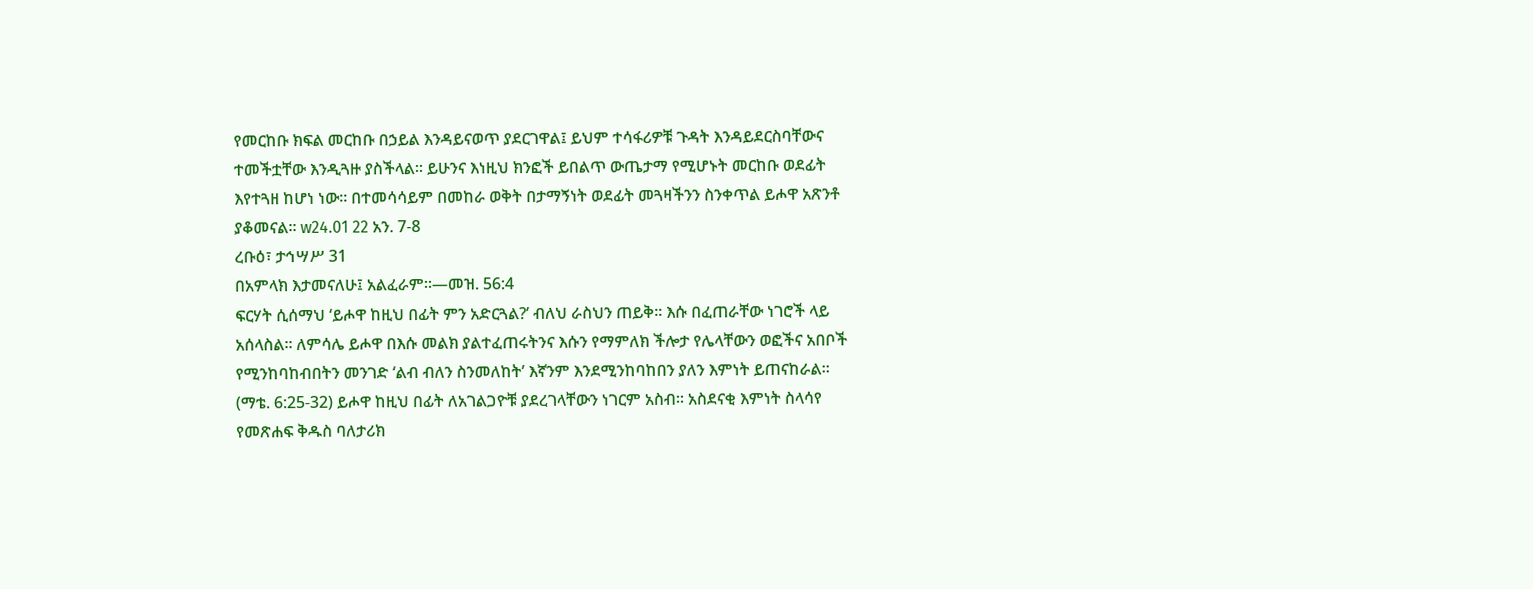የመርከቡ ክፍል መርከቡ በኃይል እንዳይናወጥ ያደርገዋል፤ ይህም ተሳፋሪዎቹ ጉዳት እንዳይደርስባቸውና ተመችቷቸው እንዲጓዙ ያስችላል። ይሁንና እነዚህ ክንፎች ይበልጥ ውጤታማ የሚሆኑት መርከቡ ወደፊት እየተጓዘ ከሆነ ነው። በተመሳሳይም በመከራ ወቅት በታማኝነት ወደፊት መጓዛችንን ስንቀጥል ይሖዋ አጽንቶ ያቆመናል። w24.01 22 አን. 7-8
ረቡዕ፣ ታኅሣሥ 31
በአምላክ እታመናለሁ፤ አልፈራም።—መዝ. 56:4
ፍርሃት ሲሰማህ ‘ይሖዋ ከዚህ በፊት ምን አድርጓል?’ ብለህ ራስህን ጠይቅ። እሱ በፈጠራቸው ነገሮች ላይ አሰላስል። ለምሳሌ ይሖዋ በእሱ መልክ ያልተፈጠሩትንና እሱን የማምለክ ችሎታ የሌላቸውን ወፎችና አበቦች የሚንከባከብበትን መንገድ ‘ልብ ብለን ስንመለከት’ እኛንም እንደሚንከባከበን ያለን እምነት ይጠናከራል። (ማቴ. 6:25-32) ይሖዋ ከዚህ በፊት ለአገልጋዮቹ ያደረገላቸውን ነገርም አስብ። አስደናቂ እምነት ስላሳየ የመጽሐፍ ቅዱስ ባለታሪክ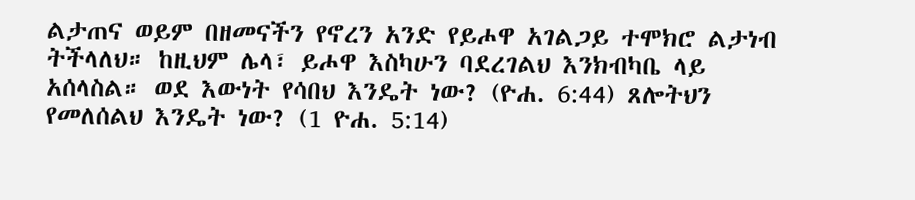ልታጠና ወይም በዘመናችን የኖረን አንድ የይሖዋ አገልጋይ ተሞክሮ ልታነብ ትችላለህ። ከዚህም ሌላ፣ ይሖዋ እስካሁን ባደረገልህ እንክብካቤ ላይ አሰላስል። ወደ እውነት የሳበህ እንዴት ነው? (ዮሐ. 6:44) ጸሎትህን የመለሰልህ እንዴት ነው? (1 ዮሐ. 5:14)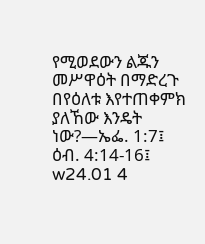የሚወደውን ልጁን መሥዋዕት በማድረጉ በየዕለቱ እየተጠቀምክ ያለኸው እንዴት ነው?—ኤፌ. 1:7፤ ዕብ. 4:14-16፤ w24.01 4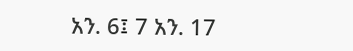አን. 6፤ 7 አን. 17